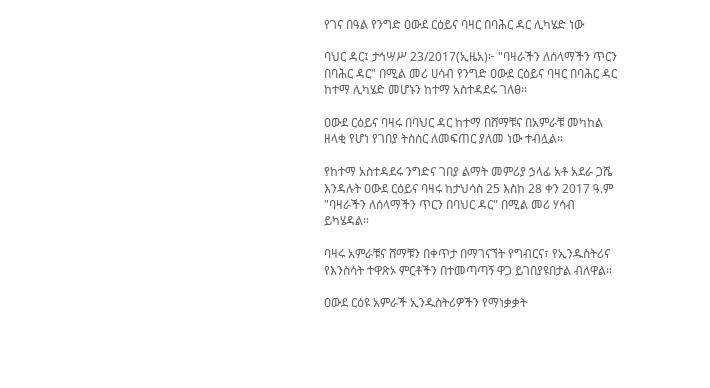የገና በዓል የንግድ ዐውደ ርዕይና ባዛር በባሕር ዳር ሊካሄድ ነው

ባህር ዳር፤ ታኅሣሥ 23/2017(ኢዜአ)፦ "ባዛራችን ለሰላማችን ጥርን በባሕር ዳር" በሚል መሪ ሀሳብ የንግድ ዐውደ ርዕይና ባዛር በባሕር ዳር ከተማ ሊካሄድ መሆኑን ከተማ አስተዳደሩ ገለፀ።

ዐውደ ርዕይና ባዛሩ በባህር ዳር ከተማ በሸማቹና በአምራቹ መካከል ዘላቂ የሆነ የገበያ ትስስር ለመፍጠር ያለመ ነው ተብሏል።

የከተማ አስተዳደሩ ንግድና ገበያ ልማት መምሪያ ኃላፊ አቶ አደራ ጋሼ እንዳሉት ዐውደ ርዕይና ባዛሩ ከታህሳስ 25 እስከ 28 ቀን 2017 ዓ.ም "ባዛራችን ለሰላማችን ጥርን በባህር ዳር" በሚል መሪ ሃሳብ ይካሄዳል።

ባዛሩ አምራቹና ሸማቹን በቀጥታ በማገናኘት የግብርና፣ የኢንዱስትሪና የእንስሳት ተዋጽኦ ምርቶችን በተመጣጣኝ ዋጋ ይገበያዩበታል ብለዋል።

ዐውደ ርዕዩ አምራች ኢንዱስትሪዎችን የማነቃቃት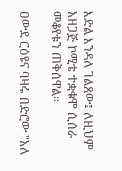እድል እንዳለ ገልጸው፤ ለዚህም አዘጋጅ ኮሚቴ ተቋቁሞ ሲሰራ መቆየቱን ጠቅሰዋል።

ዐውደ ርዕዩና ባዛሩ በድሮው "አለ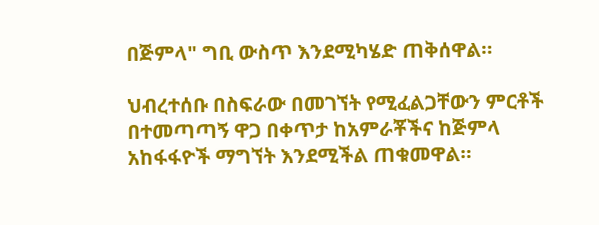በጅምላ" ግቢ ውስጥ እንደሚካሄድ ጠቅሰዋል።

ህብረተሰቡ በስፍራው በመገኘት የሚፈልጋቸውን ምርቶች በተመጣጣኝ ዋጋ በቀጥታ ከአምራቾችና ከጅምላ አከፋፋዮች ማግኘት እንደሚችል ጠቁመዋል።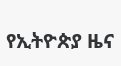የኢትዮጵያ ዜና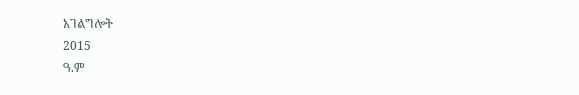አገልግሎት
2015
ዓ.ም